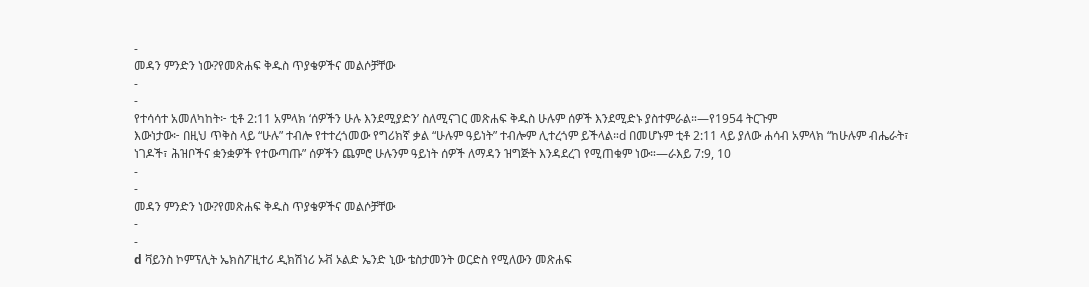-
መዳን ምንድን ነው?የመጽሐፍ ቅዱስ ጥያቄዎችና መልሶቻቸው
-
-
የተሳሳተ አመለካከት፦ ቲቶ 2:11 አምላክ ‘ሰዎችን ሁሉ እንደሚያድን’ ስለሚናገር መጽሐፍ ቅዱስ ሁሉም ሰዎች እንደሚድኑ ያስተምራል።—የ1954 ትርጉም
እውነታው፦ በዚህ ጥቅስ ላይ “ሁሉ” ተብሎ የተተረጎመው የግሪክኛ ቃል “ሁሉም ዓይነት” ተብሎም ሊተረጎም ይችላል።d በመሆኑም ቲቶ 2:11 ላይ ያለው ሐሳብ አምላክ “ከሁሉም ብሔራት፣ ነገዶች፣ ሕዝቦችና ቋንቋዎች የተውጣጡ” ሰዎችን ጨምሮ ሁሉንም ዓይነት ሰዎች ለማዳን ዝግጅት እንዳደረገ የሚጠቁም ነው።—ራእይ 7:9, 10
-
-
መዳን ምንድን ነው?የመጽሐፍ ቅዱስ ጥያቄዎችና መልሶቻቸው
-
-
d ቫይንስ ኮምፕሊት ኤክስፖዚተሪ ዲክሽነሪ ኦቭ ኦልድ ኤንድ ኒው ቴስታመንት ወርድስ የሚለውን መጽሐፍ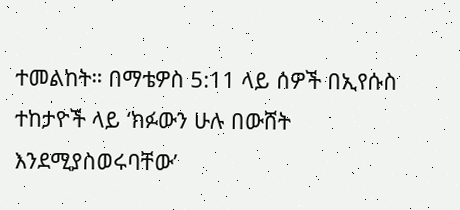ተመልከት። በማቴዎስ 5:11 ላይ ሰዎች በኢየሱስ ተከታዮች ላይ ‘ክፉውን ሁሉ በውሸት እንደሚያስወሩባቸው’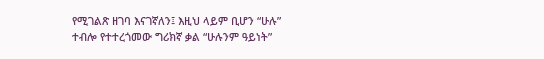የሚገልጽ ዘገባ እናገኛለን፤ እዚህ ላይም ቢሆን “ሁሉ” ተብሎ የተተረጎመው ግሪክኛ ቃል “ሁሉንም ዓይነት”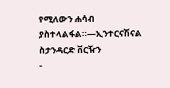የሚለውን ሐሳብ ያስተላልፋል።—ኢንተርናሽናል ስታንዳርድ ቨርዥን
-